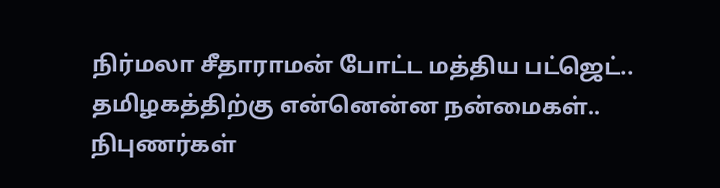நிர்மலா சீதாராமன் போட்ட மத்திய பட்ஜெட்.. தமிழகத்திற்கு என்னென்ன நன்மைகள்.. நிபுணர்கள்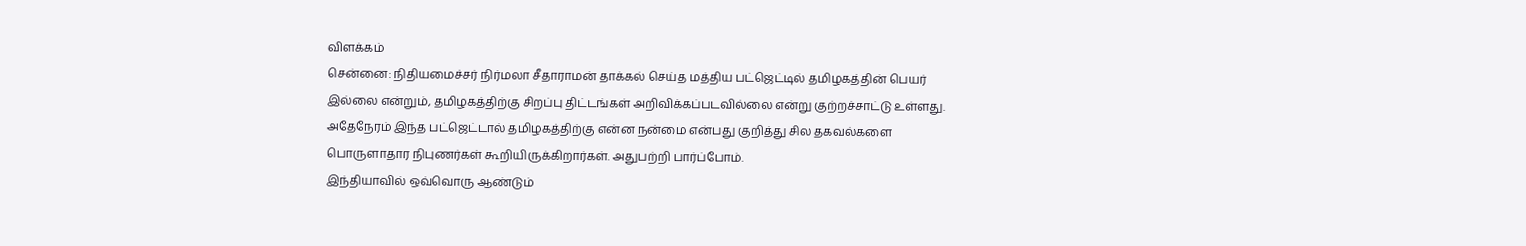விளக்கம்
சென்னை: நிதியமைச்சர் நிர்மலா சீதாராமன் தாக்கல் செய்த மத்திய பட்ஜெட்டில் தமிழகத்தின் பெயர் இல்லை என்றும், தமிழகத்திற்கு சிறப்பு திட்டங்கள் அறிவிக்கப்படவில்லை என்று குற்றச்சாட்டு உள்ளது. அதேநேரம் இந்த பட்ஜெட்டால் தமிழகத்திற்கு என்ன நன்மை என்பது குறித்து சில தகவல்களை பொருளாதார நிபுணர்கள் கூறியிருக்கிறார்கள். அதுபற்றி பார்ப்போம்.
இந்தியாவில் ஒவ்வொரு ஆண்டும்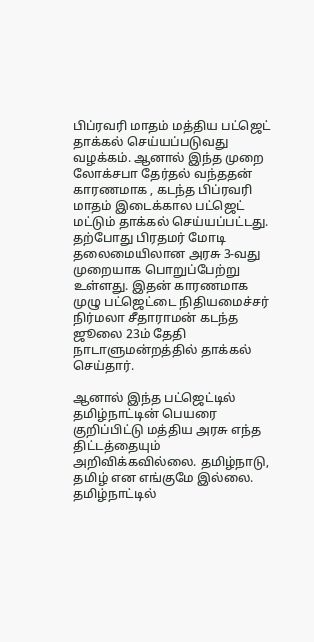பிப்ரவரி மாதம் மத்திய பட்ஜெட் தாக்கல் செய்யப்படுவது வழக்கம். ஆனால் இந்த முறை லோக்சபா தேர்தல் வந்ததன் காரணமாக , கடந்த பிப்ரவரி மாதம் இடைக்கால பட்ஜெட் மட்டும் தாக்கல் செய்யப்பட்டது. தற்போது பிரதமர் மோடி தலைமையிலான அரசு 3-வது முறையாக பொறுப்பேற்று உள்ளது. இதன் காரணமாக முழு பட்ஜெட்டை நிதியமைச்சர் நிர்மலா சீதாராமன் கடந்த ஜூலை 23ம் தேதி நாடாளுமன்றத்தில் தாக்கல் செய்தார்.

ஆனால் இந்த பட்ஜெட்டில் தமிழ்நாட்டின் பெயரை குறிப்பிட்டு மத்திய அரசு எந்த திட்டத்தையும் அறிவிக்கவில்லை. தமிழ்நாடு, தமிழ் என எங்குமே இல்லை. தமிழ்நாட்டில்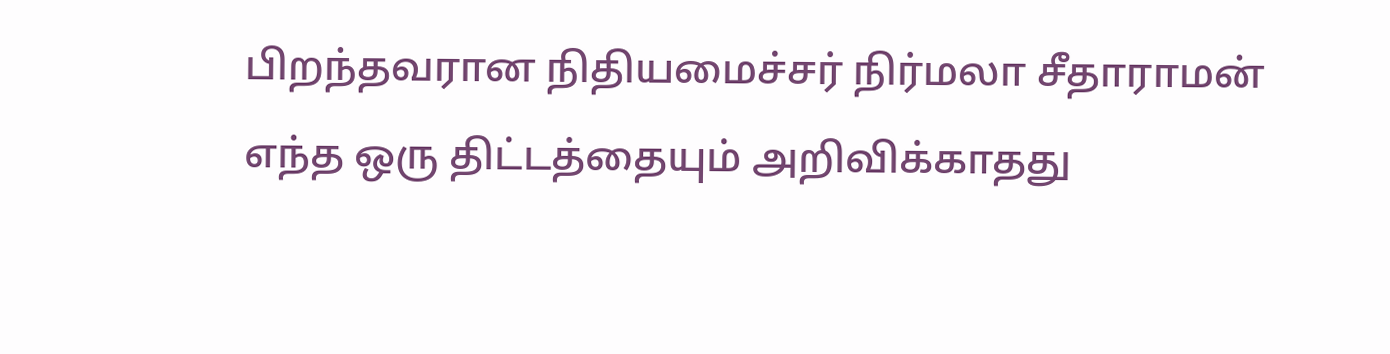பிறந்தவரான நிதியமைச்சர் நிர்மலா சீதாராமன் எந்த ஒரு திட்டத்தையும் அறிவிக்காதது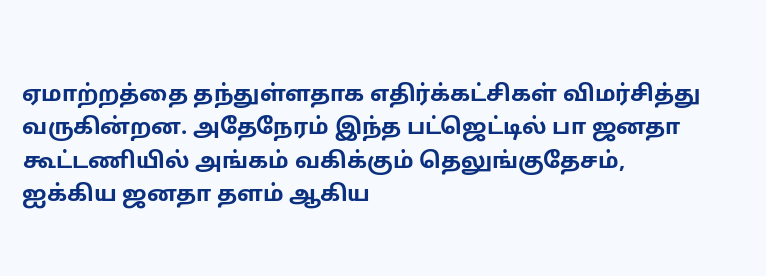ஏமாற்றத்தை தந்துள்ளதாக எதிர்க்கட்சிகள் விமர்சித்து வருகின்றன. அதேநேரம் இந்த பட்ஜெட்டில் பா ஜனதா கூட்டணியில் அங்கம் வகிக்கும் தெலுங்குதேசம், ஐக்கிய ஜனதா தளம் ஆகிய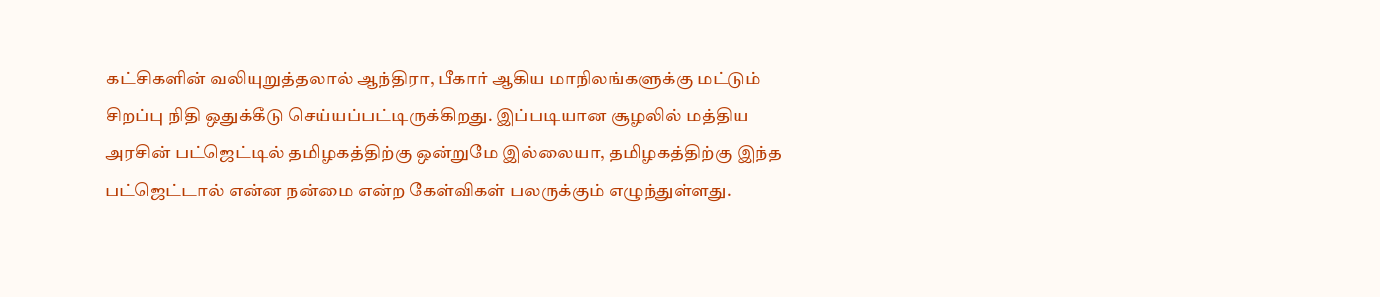கட்சிகளின் வலியுறுத்தலால் ஆந்திரா, பீகார் ஆகிய மாநிலங்களுக்கு மட்டும் சிறப்பு நிதி ஒதுக்கீடு செய்யப்பட்டிருக்கிறது. இப்படியான சூழலில் மத்திய அரசின் பட்ஜெட்டில் தமிழகத்திற்கு ஒன்றுமே இல்லையா, தமிழகத்திற்கு இந்த பட்ஜெட்டால் என்ன நன்மை என்ற கேள்விகள் பலருக்கும் எழுந்துள்ளது.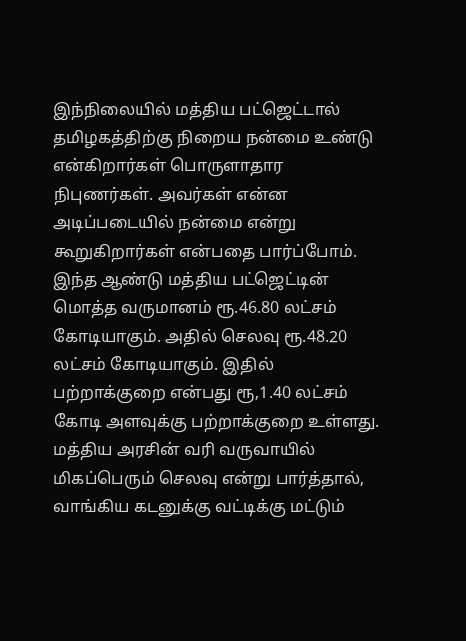இந்நிலையில் மத்திய பட்ஜெட்டால் தமிழகத்திற்கு நிறைய நன்மை உண்டு என்கிறார்கள் பொருளாதார நிபுணர்கள். அவர்கள் என்ன அடிப்படையில் நன்மை என்று கூறுகிறார்கள் என்பதை பார்ப்போம்.
இந்த ஆண்டு மத்திய பட்ஜெட்டின் மொத்த வருமானம் ரூ.46.80 லட்சம் கோடியாகும். அதில் செலவு ரூ.48.20 லட்சம் கோடியாகும். இதில் பற்றாக்குறை என்பது ரூ,1.40 லட்சம் கோடி அளவுக்கு பற்றாக்குறை உள்ளது. மத்திய அரசின் வரி வருவாயில் மிகப்பெரும் செலவு என்று பார்த்தால், வாங்கிய கடனுக்கு வட்டிக்கு மட்டும்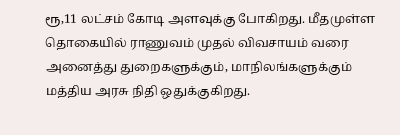ரூ,11 லட்சம் கோடி அளவுக்கு போகிறது. மீதமுள்ள தொகையில் ராணுவம் முதல் விவசாயம் வரை அனைத்து துறைகளுக்கும், மாநிலங்களுக்கும் மத்திய அரசு நிதி ஒதுக்குகிறது.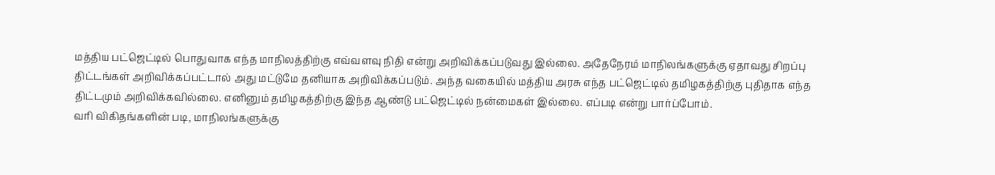மத்திய பட்ஜெட்டில் பொதுவாக எந்த மாநிலத்திற்கு எவ்வளவு நிதி என்று அறிவிக்கப்படுவது இல்லை. அதேநேரம் மாநிலங்களுக்கு ஏதாவது சிறப்பு திட்டங்கள் அறிவிக்கப்பட்டால் அது மட்டுமே தனியாக அறிவிக்கப்படும். அந்த வகையில் மத்திய அரசு எந்த பட்ஜெட்டில் தமிழகத்திற்கு புதிதாக எந்த திட்டமும் அறிவிக்கவில்லை. எனினும் தமிழகத்திற்கு இந்த ஆண்டு பட்ஜெட்டில் நன்மைகள் இல்லை. எப்படி என்று பார்ப்போம்.
வரி விகிதங்களின் படி, மாநிலங்களுக்கு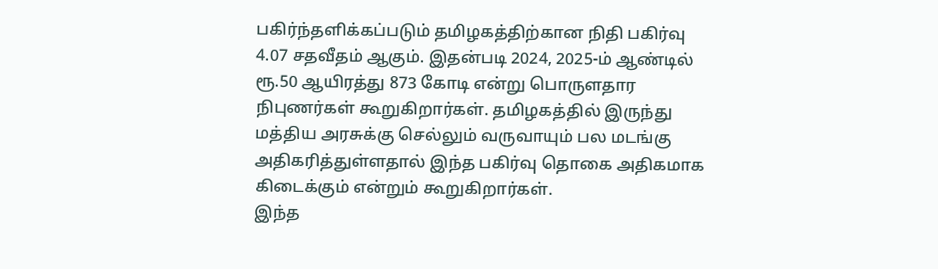பகிர்ந்தளிக்கப்படும் தமிழகத்திற்கான நிதி பகிர்வு 4.07 சதவீதம் ஆகும். இதன்படி 2024, 2025-ம் ஆண்டில் ரூ.50 ஆயிரத்து 873 கோடி என்று பொருளதார நிபுணர்கள் கூறுகிறார்கள். தமிழகத்தில் இருந்து மத்திய அரசுக்கு செல்லும் வருவாயும் பல மடங்கு அதிகரித்துள்ளதால் இந்த பகிர்வு தொகை அதிகமாக கிடைக்கும் என்றும் கூறுகிறார்கள்.
இந்த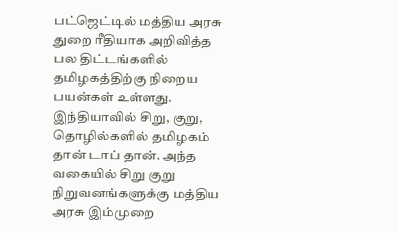பட்ஜெட்டில் மத்திய அரசு துறை ரீதியாக அறிவித்த பல திட்டங்களில் தமிழகத்திற்கு நிறைய பயன்கள் உள்ளது. இந்தியாவில் சிறு, குறு, தொழில்களில் தமிழகம் தான் டாப் தான். அந்த வகையில் சிறு குறு நிறுவனங்களுக்கு மத்திய அரசு இம்முறை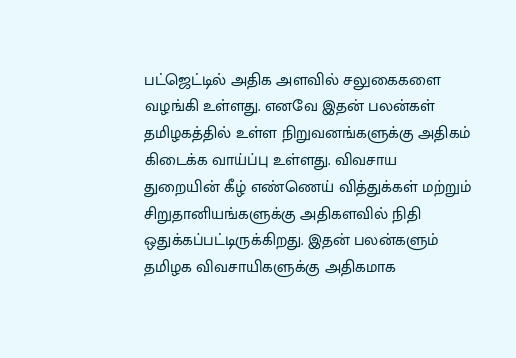பட்ஜெட்டில் அதிக அளவில் சலுகைகளை வழங்கி உள்ளது. எனவே இதன் பலன்கள் தமிழகத்தில் உள்ள நிறுவனங்களுக்கு அதிகம் கிடைக்க வாய்ப்பு உள்ளது. விவசாய துறையின் கீழ் எண்ணெய் வித்துக்கள் மற்றும் சிறுதானியங்களுக்கு அதிகளவில் நிதி ஒதுக்கப்பட்டிருக்கிறது. இதன் பலன்களும் தமிழக விவசாயிகளுக்கு அதிகமாக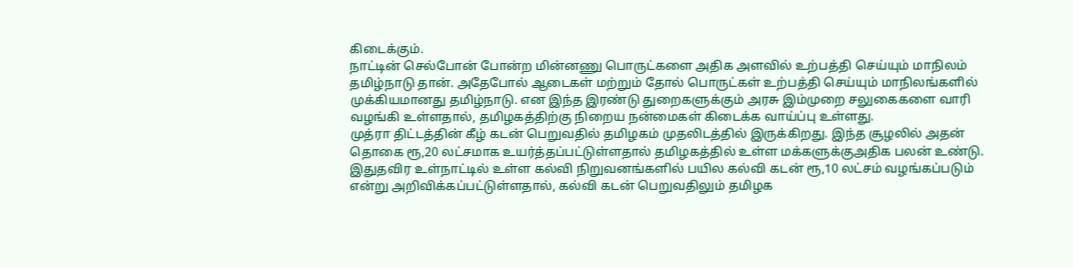கிடைக்கும்.
நாட்டின் செல்போன் போன்ற மின்னணு பொருட்களை அதிக அளவில் உற்பத்தி செய்யும் மாநிலம் தமிழ்நாடு தான். அதேபோல் ஆடைகள் மற்றும் தோல் பொருட்கள் உற்பத்தி செய்யும் மாநிலங்களில் முக்கியமானது தமிழ்நாடு. என இந்த இரண்டு துறைகளுக்கும் அரசு இம்முறை சலுகைகளை வாரி வழங்கி உள்ளதால், தமிழகத்திற்கு நிறைய நன்மைகள் கிடைக்க வாய்ப்பு உள்ளது.
முத்ரா திட்டத்தின் கீழ் கடன் பெறுவதில் தமிழகம் முதலிடத்தில் இருக்கிறது. இந்த சூழலில் அதன் தொகை ரூ,20 லட்சமாக உயர்த்தப்பட்டுள்ளதால் தமிழகத்தில் உள்ள மக்களுக்குஅதிக பலன் உண்டு. இதுதவிர உள்நாட்டில் உள்ள கல்வி நிறுவனங்களில் பயில கல்வி கடன் ரூ,10 லட்சம் வழங்கப்படும் என்று அறிவிக்கப்பட்டுள்ளதால், கல்வி கடன் பெறுவதிலும் தமிழக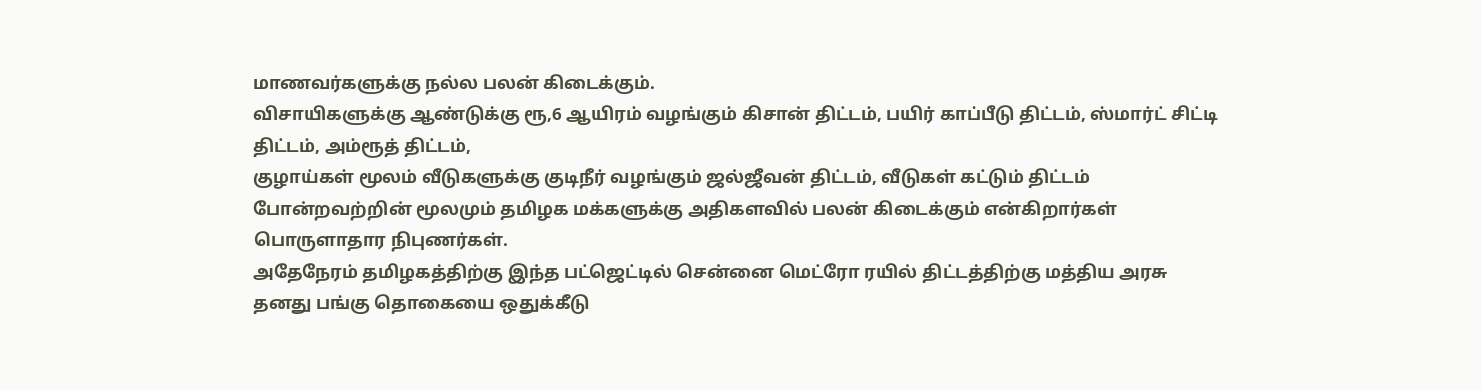மாணவர்களுக்கு நல்ல பலன் கிடைக்கும்.
விசாயிகளுக்கு ஆண்டுக்கு ரூ,6 ஆயிரம் வழங்கும் கிசான் திட்டம், பயிர் காப்பீடு திட்டம், ஸ்மார்ட் சிட்டி திட்டம், அம்ரூத் திட்டம்,
குழாய்கள் மூலம் வீடுகளுக்கு குடிநீர் வழங்கும் ஜல்ஜீவன் திட்டம், வீடுகள் கட்டும் திட்டம் போன்றவற்றின் மூலமும் தமிழக மக்களுக்கு அதிகளவில் பலன் கிடைக்கும் என்கிறார்கள் பொருளாதார நிபுணர்கள்.
அதேநேரம் தமிழகத்திற்கு இந்த பட்ஜெட்டில் சென்னை மெட்ரோ ரயில் திட்டத்திற்கு மத்திய அரசு தனது பங்கு தொகையை ஒதுக்கீடு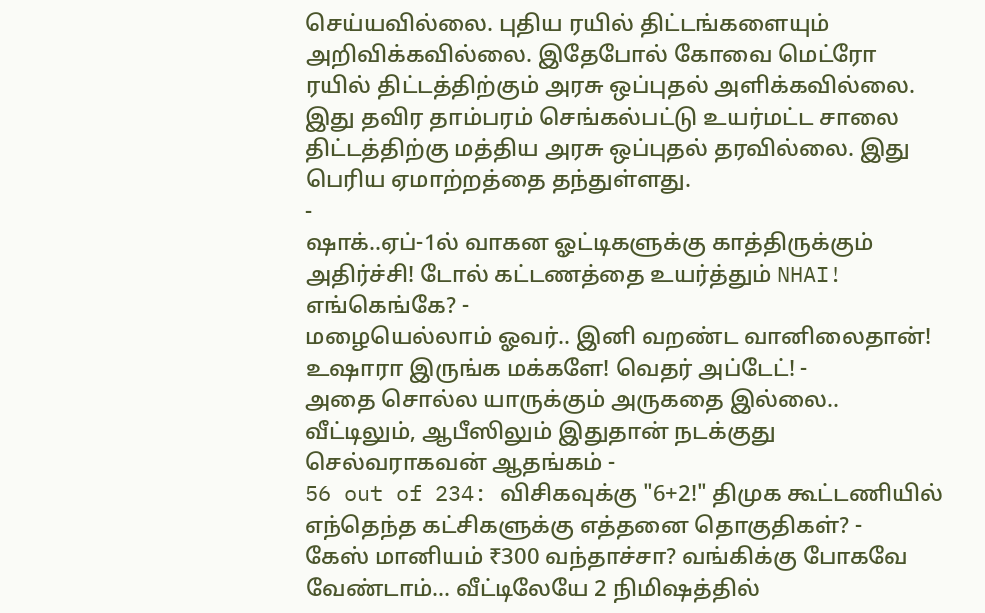செய்யவில்லை. புதிய ரயில் திட்டங்களையும் அறிவிக்கவில்லை. இதேபோல் கோவை மெட்ரோ ரயில் திட்டத்திற்கும் அரசு ஒப்புதல் அளிக்கவில்லை. இது தவிர தாம்பரம் செங்கல்பட்டு உயர்மட்ட சாலை திட்டத்திற்கு மத்திய அரசு ஒப்புதல் தரவில்லை. இது பெரிய ஏமாற்றத்தை தந்துள்ளது.
-
ஷாக்..ஏப்-1ல் வாகன ஓட்டிகளுக்கு காத்திருக்கும் அதிர்ச்சி! டோல் கட்டணத்தை உயர்த்தும் NHAI! எங்கெங்கே? -
மழையெல்லாம் ஓவர்.. இனி வறண்ட வானிலைதான்! உஷாரா இருங்க மக்களே! வெதர் அப்டேட்! -
அதை சொல்ல யாருக்கும் அருகதை இல்லை.. வீட்டிலும், ஆபீஸிலும் இதுதான் நடக்குது செல்வராகவன் ஆதங்கம் -
56 out of 234: விசிகவுக்கு "6+2!" திமுக கூட்டணியில் எந்தெந்த கட்சிகளுக்கு எத்தனை தொகுதிகள்? -
கேஸ் மானியம் ₹300 வந்தாச்சா? வங்கிக்கு போகவே வேண்டாம்… வீட்டிலேயே 2 நிமிஷத்தில்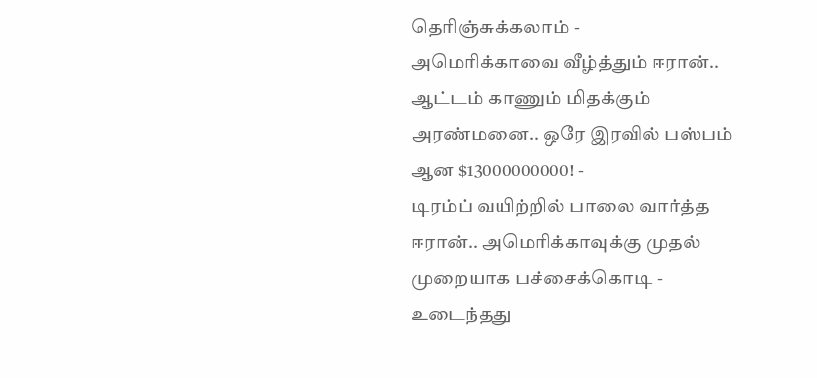தெரிஞ்சுக்கலாம் -
அமெரிக்காவை வீழ்த்தும் ஈரான்.. ஆட்டம் காணும் மிதக்கும் அரண்மனை.. ஒரே இரவில் பஸ்பம் ஆன $13000000000! -
டிரம்ப் வயிற்றில் பாலை வார்த்த ஈரான்.. அமெரிக்காவுக்கு முதல் முறையாக பச்சைக்கொடி -
உடைந்தது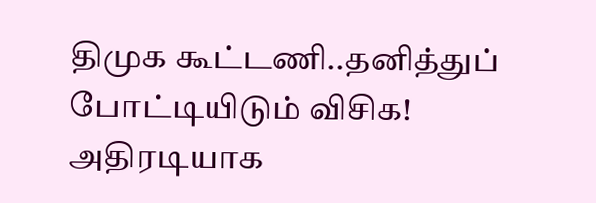திமுக கூட்டணி..தனித்துப் போட்டியிடும் விசிக! அதிரடியாக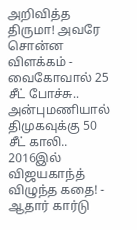அறிவித்த திருமா! அவரே சொன்ன விளக்கம் -
வைகோவால் 25 சீட் போச்சு.. அன்புமணியால் திமுகவுக்கு 50 சீட் காலி.. 2016இல் விஜயகாந்த் விழுந்த கதை! -
ஆதார் கார்டு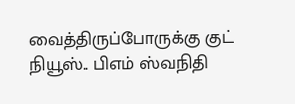வைத்திருப்போருக்கு குட் நியூஸ்.. பிஎம் ஸ்வநிதி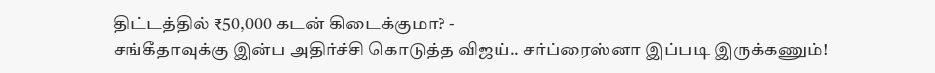திட்டத்தில் ₹50,000 கடன் கிடைக்குமா? -
சங்கீதாவுக்கு இன்ப அதிர்ச்சி கொடுத்த விஜய்.. சர்ப்ரைஸ்னா இப்படி இருக்கணும்!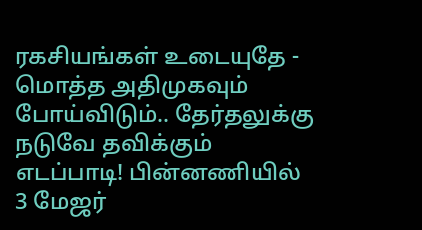ரகசியங்கள் உடையுதே -
மொத்த அதிமுகவும் போய்விடும்.. தேர்தலுக்கு நடுவே தவிக்கும் எடப்பாடி! பின்னணியில் 3 மேஜர்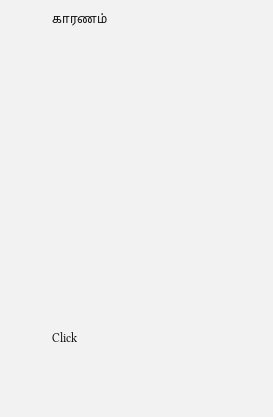காரணம்












Click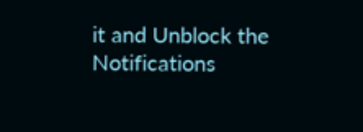it and Unblock the Notifications